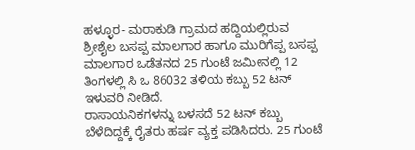ಹಳ್ಳೂರ- ಮರಾಕುಡಿ ಗ್ರಾಮದ ಹದ್ದಿಯಲ್ಲಿರುವ ಶ್ರೀಶೈಲ ಬಸಪ್ಪ ಮಾಲಗಾರ ಹಾಗೂ ಮುರಿಗೆಪ್ಪ ಬಸಪ್ಪ ಮಾಲಗಾರ ಒಡೆತನದ 25 ಗುಂಟೆ ಜಮೀನಲ್ಲಿ 12 ತಿಂಗಳಲ್ಲಿ ಸಿ ಒ 86032 ತಳಿಯ ಕಬ್ಬು 52 ಟನ್ ಇಳುವರಿ ನೀಡಿದೆ.
ರಾಸಾಯನಿಕಗಳನ್ನು ಬಳಸದೆ 52 ಟನ್ ಕಬ್ಬು ಬೆಳೆದಿದ್ದಕ್ಕೆ ರೈತರು ಹರ್ಷ ವ್ಯಕ್ತ ಪಡಿಸಿದರು. 25 ಗುಂಟೆ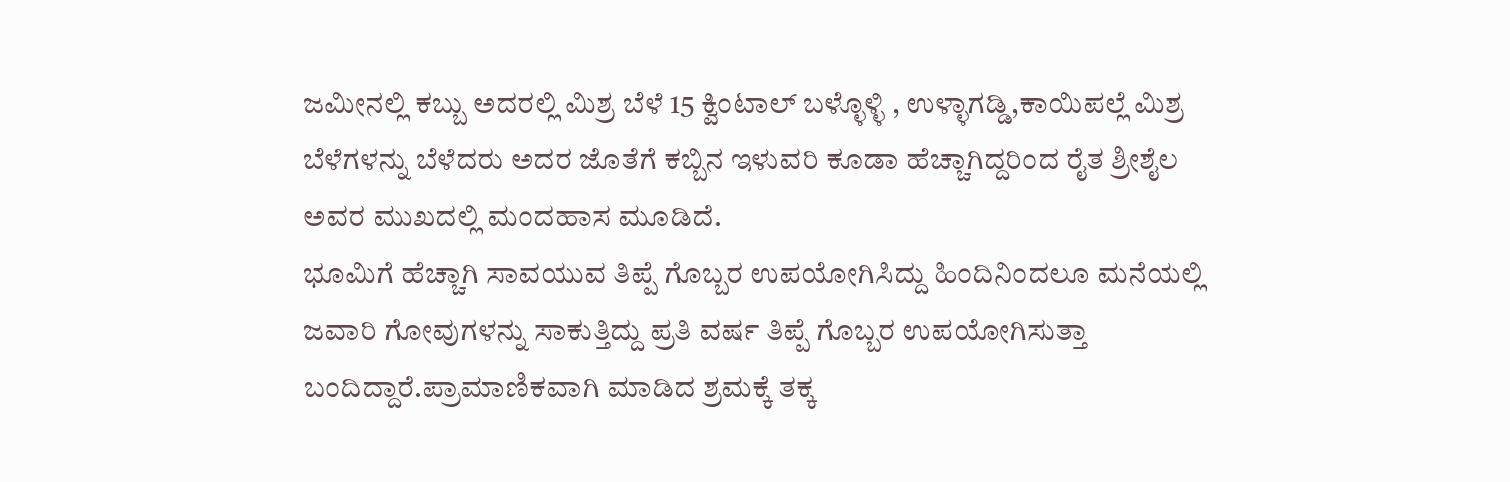ಜಮೀನಲ್ಲಿ ಕಬ್ಬು ಅದರಲ್ಲಿ ಮಿಶ್ರ ಬೆಳೆ 15 ಕ್ವಿಂಟಾಲ್ ಬಳ್ಳೊಳ್ಳಿ , ಉಳ್ಳಾಗಡ್ಡಿ,ಕಾಯಿಪಲ್ಲೆ ಮಿಶ್ರ ಬೆಳೆಗಳನ್ನು ಬೆಳೆದರು ಅದರ ಜೊತೆಗೆ ಕಬ್ಬಿನ ಇಳುವರಿ ಕೂಡಾ ಹೆಚ್ಚಾಗಿದ್ದರಿಂದ ರೈತ ಶ್ರೀಶೈಲ ಅವರ ಮುಖದಲ್ಲಿ ಮಂದಹಾಸ ಮೂಡಿದೆ.
ಭೂಮಿಗೆ ಹೆಚ್ಚಾಗಿ ಸಾವಯುವ ತಿಪ್ಪೆ ಗೊಬ್ಬರ ಉಪಯೋಗಿಸಿದ್ದು ಹಿಂದಿನಿಂದಲೂ ಮನೆಯಲ್ಲಿ ಜವಾರಿ ಗೋವುಗಳನ್ನು ಸಾಕುತ್ತಿದ್ದು ಪ್ರತಿ ವರ್ಷ ತಿಪ್ಪೆ ಗೊಬ್ಬರ ಉಪಯೋಗಿಸುತ್ತಾ ಬಂದಿದ್ದಾರೆ.ಪ್ರಾಮಾಣಿಕವಾಗಿ ಮಾಡಿದ ಶ್ರಮಕ್ಕೆ ತಕ್ಕ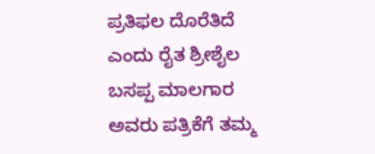ಪ್ರತಿಫಲ ದೊರೆತಿದೆ ಎಂದು ರೈತ ಶ್ರೀಶೈಲ ಬಸಪ್ಪ ಮಾಲಗಾರ ಅವರು ಪತ್ರಿಕೆಗೆ ತಮ್ಮ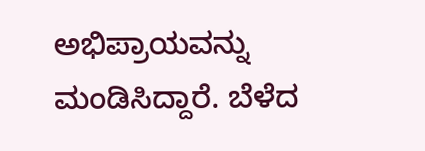ಅಭಿಪ್ರಾಯವನ್ನು ಮಂಡಿಸಿದ್ದಾರೆ. ಬೆಳೆದ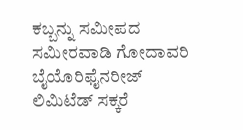ಕಬ್ಬನ್ನು ಸಮೀಪದ ಸಮೀರವಾಡಿ ಗೋದಾವರಿ ಬೈಯೊರಿಫೈನರೀಜ್ ಲಿಮಿಟೆಡ್ ಸಕ್ಕರೆ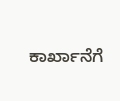ಕಾರ್ಖಾನೆಗೆ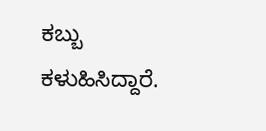ಕಬ್ಬು ಕಳುಹಿಸಿದ್ದಾರೆ.